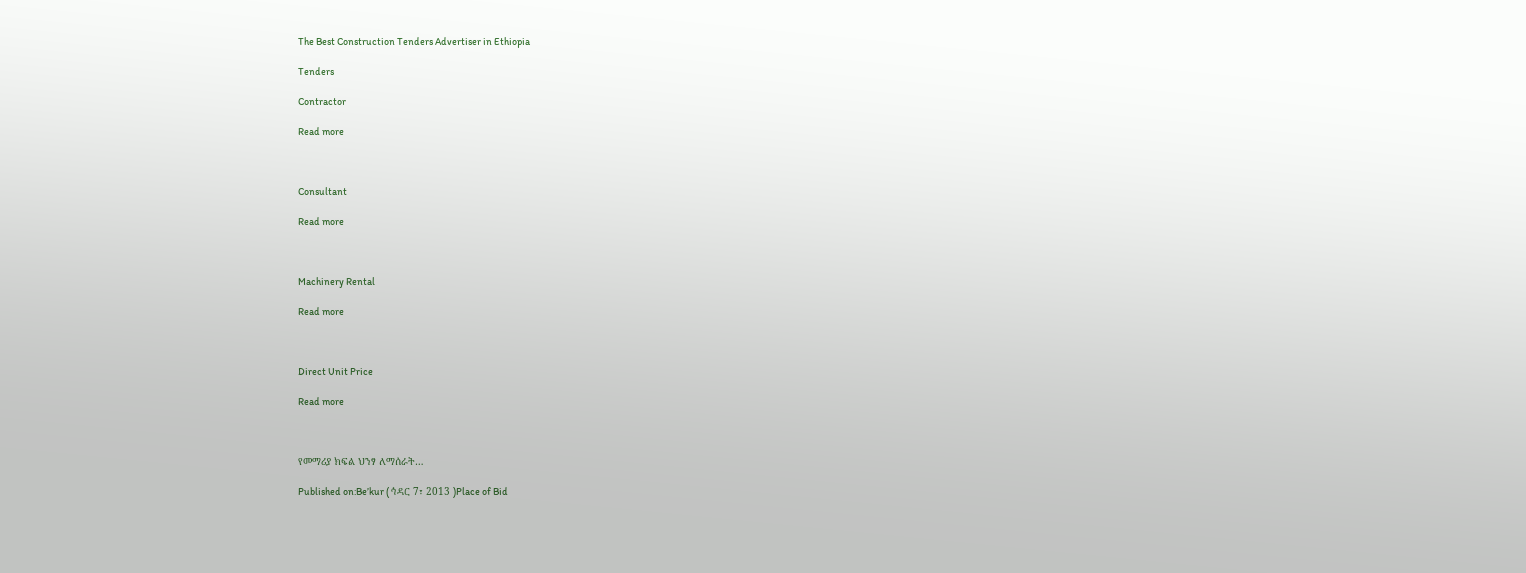The Best Construction Tenders Advertiser in Ethiopia

Tenders

Contractor

Read more



Consultant

Read more



Machinery Rental

Read more



Direct Unit Price

Read more



የመማሪያ ክፍል ህንፃ ለማሰራት…

Published on:Be’kur ( ኅዳር 7፣ 2013 )Place of Bid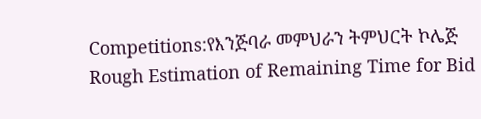Competitions:የእንጅባራ መምህራን ትምህርት ኮሌጅ
Rough Estimation of Remaining Time for Bid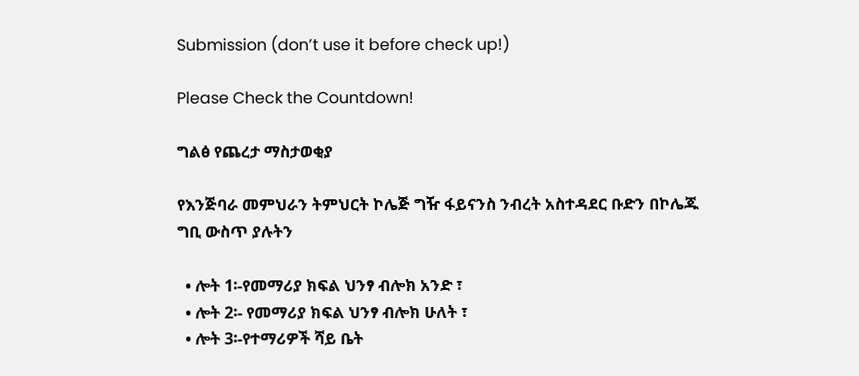Submission (don’t use it before check up!)

Please Check the Countdown!

ግልፅ የጨረታ ማስታወቂያ

የእንጅባራ መምህራን ትምህርት ኮሌጅ ግዥ ፋይናንስ ንብረት አስተዳደር ቡድን በኮሌጁ ግቢ ውስጥ ያሉትን

  • ሎት 1፡-የመማሪያ ክፍል ህንፃ ብሎክ አንድ ፣
  • ሎት 2፡- የመማሪያ ክፍል ህንፃ ብሎክ ሁለት ፣
  • ሎት 3፡-የተማሪዎች ሻይ ቤት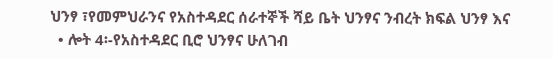ህንፃ ፣የመምህራንና የአስተዳደር ሰራተኞች ሻይ ቤት ህንፃና ንብረት ክፍል ህንፃ እና
  • ሎት 4፡-የአስተዳደር ቢሮ ህንፃና ሁለገብ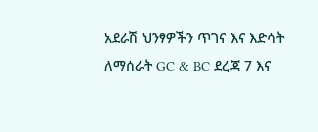አደራሽ ህንፃዎችን ጥገና እና እድሳት ለማሰራት GC & BC ደረጃ 7 እና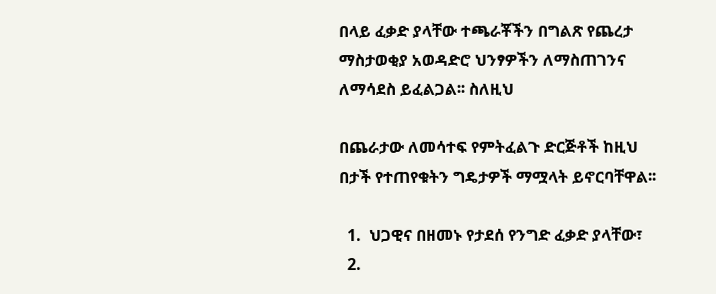በላይ ፈቃድ ያላቸው ተጫራቾችን በግልጽ የጨረታ ማስታወቂያ አወዳድሮ ህንፃዎችን ለማስጠገንና ለማሳደስ ይፈልጋል፡፡ ስለዚህ

በጨራታው ለመሳተፍ የምትፈልጉ ድርጅቶች ከዚህ በታች የተጠየቁትን ግዴታዎች ማሟላት ይኖርባቸዋል፡፡

  1.  ህጋዊና በዘመኑ የታደሰ የንግድ ፈቃድ ያላቸው፣
  2.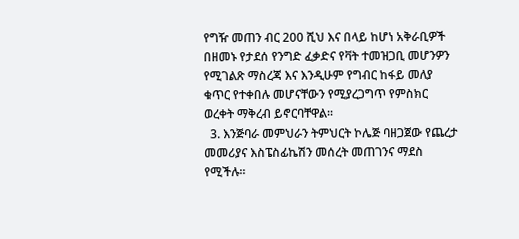የግዥ መጠን ብር 200 ሺህ እና በላይ ከሆነ አቅራቢዎች በዘመኑ የታደሰ የንግድ ፈቃድና የቫት ተመዝጋቢ መሆንዎን የሚገልጽ ማስረጃ እና እንዲሁም የግብር ከፋይ መለያ ቁጥር የተቀበሉ መሆናቸውን የሚያረጋግጥ የምስክር ወረቀት ማቅረብ ይኖርባቸዋል፡፡
  3. እንጅባራ መምህራን ትምህርት ኮሌጅ ባዘጋጀው የጨረታ መመሪያና እስፔስፊኬሽን መሰረት መጠገንና ማደስ የሚችሉ፡፡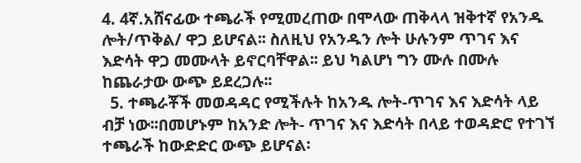4. 4ኛ.አሸናፊው ተጫራች የሚመረጠው በሞላው ጠቅላላ ዝቅተኛ የአንዱ ሎት/ጥቅል/ ዋጋ ይሆናል፡፡ ስለዚህ የአንዱን ሎት ሁሉንም ጥገና እና እድሳት ዋጋ መሙላት ይኖርባቸዋል፡፡ ይህ ካልሆነ ግን ሙሉ በሙሉ ከጨራታው ውጭ ይደረጋሉ፡፡
  5. ተጫራቾች መወዳዳር የሚችሉት ከአንዱ ሎት-ጥገና እና እድሳት ላይ ብቻ ነው፡፡በመሆኑም ከአንድ ሎት- ጥገና እና እድሳት በላይ ተወዳድሮ የተገኘ ተጫራች ከውድድር ውጭ ይሆናል፡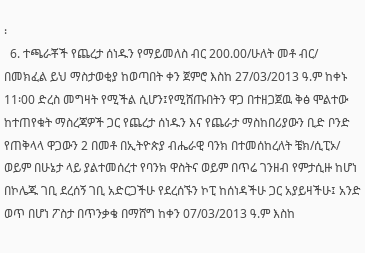፡
  6. ተጫራቾች የጨረታ ሰነዱን የማይመለስ ብር 200.00/ሁለት መቶ ብር/ በመክፈል ይህ ማስታወቂያ ከወጣበት ቀን ጀምሮ እስከ 27/03/2013 ዓ.ም ከቀኑ 11፡00 ድረስ መግዛት የሚችል ሲሆን፤የሚሸጡበትን ዋጋ በተዘጋጀዉ ቅፅ ሞልተው ከተጠየቁት ማስረጃዎች ጋር የጨረታ ሰነዱን እና የጨራታ ማስከበሪያውን ቢድ ቦንድ የጠቅላላ ዋጋውን 2 በመቶ በኢትዮጵያ ብሔራዊ ባንክ በተመሰከረለት ቼክ/ሲፒኦ/ ወይም በሁኔታ ላይ ያልተመሰረተ የባንክ ዋስትና ወይም በጥሬ ገንዘብ የምታሲዙ ከሆነ በኮሌጁ ገቢ ደረሰኝ ገቢ አድርጋችሁ የደረሰኙን ኮፒ ከሰነዳችሁ ጋር አያይዛችሁ፤ አንድ ወጥ በሆነ ፖስታ በጥንቃቄ በማሸግ ከቀን 07/03/2013 ዓ.ም እስከ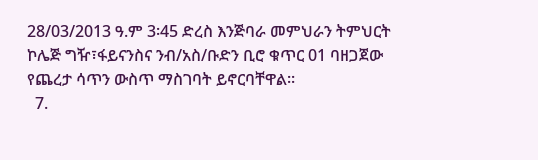28/03/2013 ዓ.ም 3፡45 ድረስ እንጅባራ መምህራን ትምህርት ኮሌጅ ግዥ፣ፋይናንስና ንብ/አስ/ቡድን ቢሮ ቁጥር 01 ባዘጋጀው የጨረታ ሳጥን ውስጥ ማስገባት ይኖርባቸዋል፡፡
  7.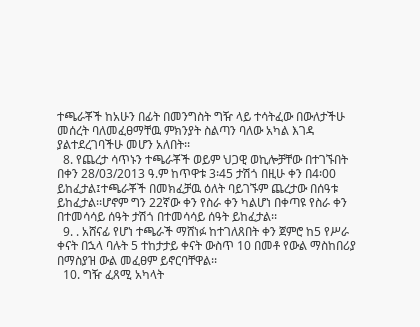ተጫራቾች ከአሁን በፊት በመንግስት ግዥ ላይ ተሳትፈው በውለታችሁ መሰረት ባለመፈፀማቸዉ ምክንያት ስልጣን ባለው አካል እገዳ ያልተደረገባችሁ መሆን አለበት፡፡
  8. የጨረታ ሳጥኑን ተጫራቾች ወይም ህጋዊ ወኪሎቻቸው በተገኙበት በቀን 28/03/2013 ዓ.ም ከጥዋቱ 3፡45 ታሽጎ በዚሁ ቀን በ4፡00 ይከፈታል፤ተጫራቾች በመክፈቻዉ ዕለት ባይገኙም ጨረታው በሰዓቱ ይከፈታል፡፡ሆኖም ግን 22ኛው ቀን የስራ ቀን ካልሆነ በቀጣዩ የስራ ቀን በተመሳሳይ ሰዓት ታሽጎ በተመሳሳይ ሰዓት ይከፈታል፡፡
  9. . አሸናፊ የሆነ ተጫራች ማሸነፉ ከተገለጸበት ቀን ጀምሮ ከ5 የሥራ ቀናት በኋላ ባሉት 5 ተከታታይ ቀናት ውስጥ 10 በመቶ የውል ማስከበሪያ በማስያዝ ውል መፈፀም ይኖርባቸዋል፡፡
  10. ግዥ ፈጸሚ አካላት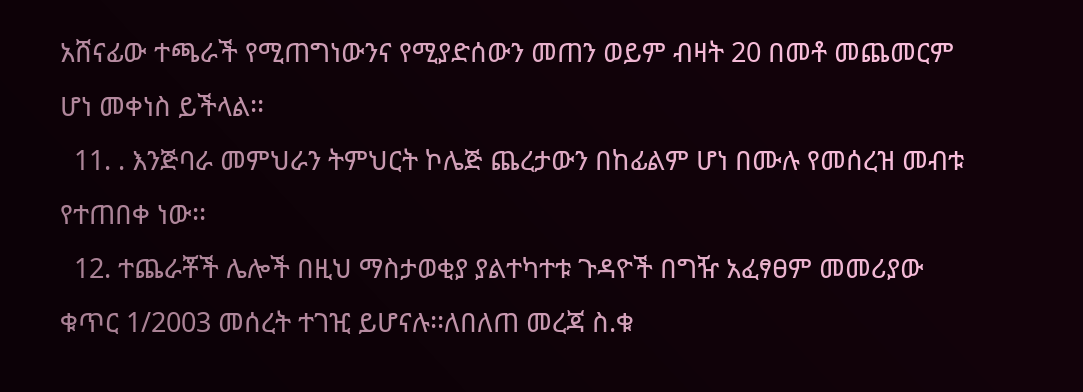አሸናፊው ተጫራች የሚጠግነውንና የሚያድሰውን መጠን ወይም ብዛት 20 በመቶ መጨመርም ሆነ መቀነስ ይችላል፡፡
  11. . እንጅባራ መምህራን ትምህርት ኮሌጅ ጨረታውን በከፊልም ሆነ በሙሉ የመሰረዝ መብቱ የተጠበቀ ነው፡፡
  12. ተጨራቾች ሌሎች በዚህ ማስታወቂያ ያልተካተቱ ጉዳዮች በግዥ አፈፃፀም መመሪያው ቁጥር 1/2003 መሰረት ተገዢ ይሆናሉ፡፡ለበለጠ መረጃ ስ.ቁ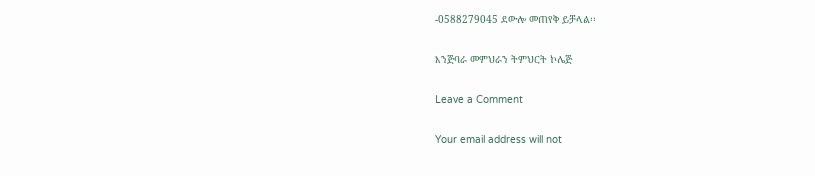-0588279045 ደውሎ መጠየቅ ይቻላል፡፡

እንጅባራ መምህራን ትምህርት ኮሌጅ

Leave a Comment

Your email address will not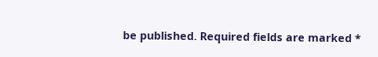be published. Required fields are marked *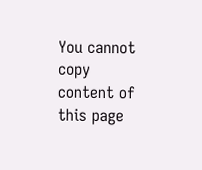You cannot copy content of this page